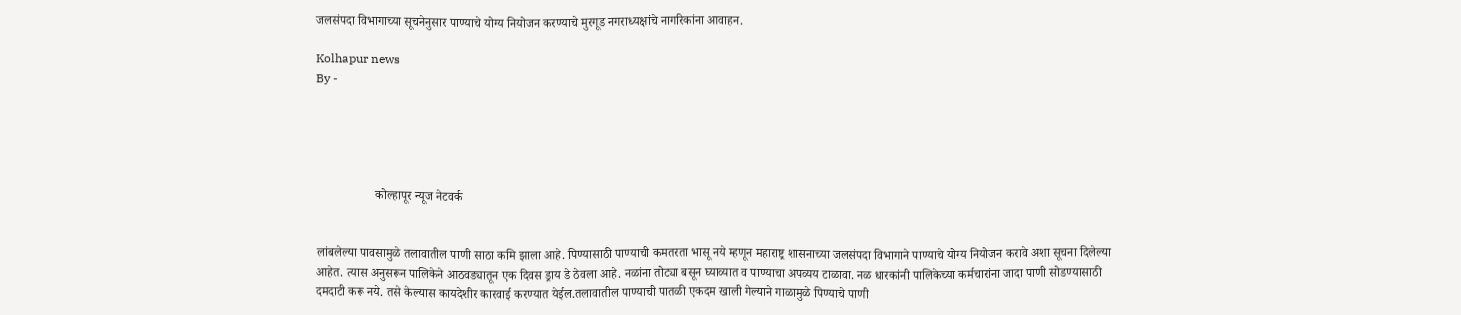जलसंपदा विभागाच्या सूचनेनुसार पाण्याचे योग्य नियोजन करण्याचे मुरगूड नगराध्यक्षांचे नागरिकांना आवाहन.

Kolhapur news
By -





                   कोल्हापूर न्यूज नेटवर्क


लांबलेल्या पावसामुळे तलावातील पाणी साठा कमि झाला आहे. पिण्यासाठी पाण्याची कमतरता भासू नये म्हणून महाराष्ट्र शासनाच्या जलसंपदा विभागाने पाण्याचे योग्य नियोजन करावे अशा सूचना दिलेल्या आहेत. त्यास अनुसरून पालिकेने आठवड्यातून एक दिवस ड्राय डे ठेवला आहे. नळांना तोट्या बसून घ्याव्यात व पाण्याचा अपव्यय टाळावा. नळ धारकांनी पालिकेच्या कर्मचारांना जादा पाणी सोडण्यासाठी दमदाटी करू नये. तसे केल्यास कायदेशीर कारवाई करण्यात येईल.तलावातील पाण्याची पातळी एकदम खाली गेल्याने गाळामुळे पिण्याचे पाणी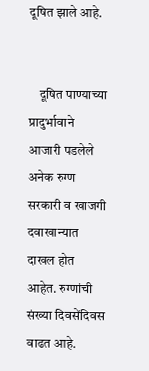दूषित झाले आहे.


    दूषित पाण्याच्या प्रादुर्भावाने आजारी पडलेले अनेक रुग्ण सरकारी व खाजगी दवाखान्यात दाखल होत आहेत. रुग्णांची संख्या दिवसेंदिवस वाढत आहे.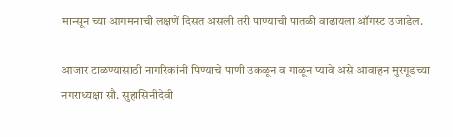मान्सून च्या आगमनाची लक्षणें दिसत असली तरी पाण्याची पातळी वाढायला ऑगस्ट उजाडेल.

आजार टाळण्यासाठी नागरिकांनी पिण्याचे पाणी उकळून व गाळून प्यावे असे आवाहन मुरगूडच्या नगराध्यक्षा सौ. सुहासिनीदेवी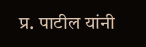प्र. पाटील यांनी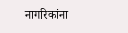नागरिकांना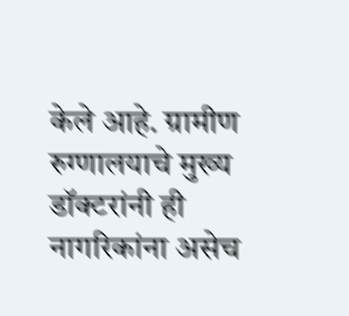केले आहे. ग्रामीण रुग्णालयाचे मुख्य डॉक्टरांनी ही नागरिकांना असेच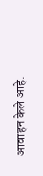आवाहन केले आहे.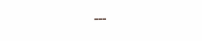---